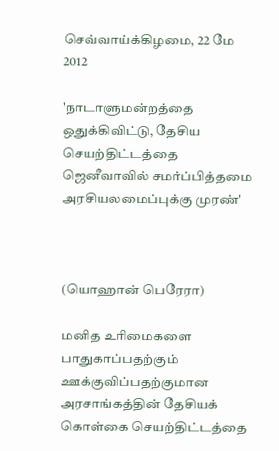செவ்வாய்க்கிழமை, 22 மே 2012

'நாடாளுமன்றத்தை ஒதுக்கிவிட்டு, தேசிய செயற்திட்டத்தை ஜெனீவாவில் சமர்ப்பித்தமை அரசியலமைப்புக்கு முரண்'



(யொஹான் பெரேரா)

மனித உரிமைகளை பாதுகாப்பதற்கும் ஊக்குவிப்பதற்குமான அரசாங்கத்தின் தேசியக் கொள்கை செயற்திட்டத்தை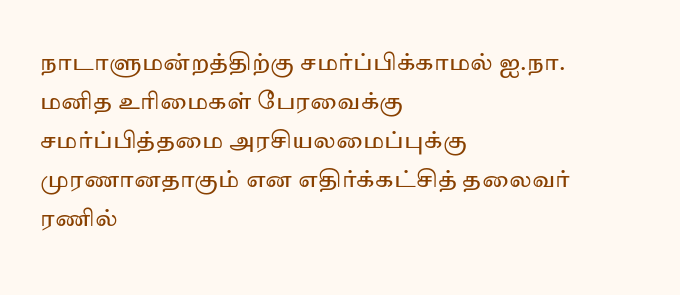நாடாளுமன்றத்திற்கு சமர்ப்பிக்காமல் ஐ.நா. மனித உரிமைகள் பேரவைக்கு சமர்ப்பித்தமை அரசியலமைப்புக்கு முரணானதாகும் என எதிர்க்கட்சித் தலைவர் ரணில்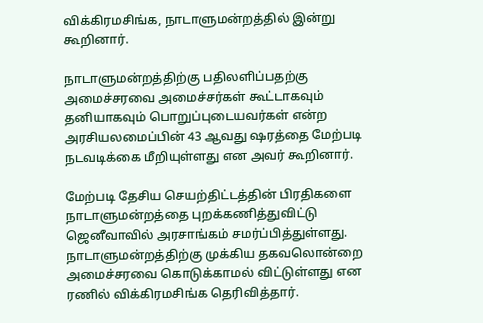விக்கிரமசிங்க, நாடாளுமன்றத்தில் இன்று  கூறினார்.

நாடாளுமன்றத்திற்கு பதிலளிப்பதற்கு  அமைச்சரவை அமைச்சர்கள் கூட்டாகவும் தனியாகவும் பொறுப்புடையவர்கள் என்ற அரசியலமைப்பின் 43 ஆவது ஷரத்தை மேற்படி நடவடிக்கை மீறியுள்ளது என அவர் கூறினார்.

மேற்படி தேசிய செயற்திட்டத்தின் பிரதிகளை நாடாளுமன்றத்தை புறக்கணித்துவிட்டு ஜெனீவாவில் அரசாங்கம் சமர்ப்பித்துள்ளது. நாடாளுமன்றத்திற்கு முக்கிய தகவலொன்றை அமைச்சரவை கொடுக்காமல் விட்டுள்ளது என ரணில் விக்கிரமசிங்க தெரிவித்தார்.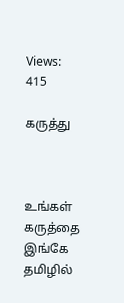Views: 415

கருத்து



உங்கள் கருத்தை இங்கே தமிழில்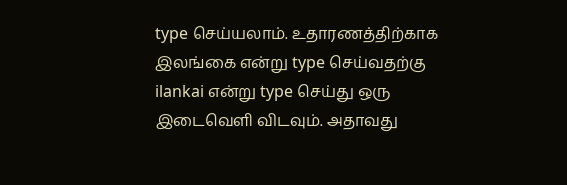type செய்யலாம். உதாரணத்திற்காக இலங்கை என்று type செய்வதற்கு ilankai என்று type செய்து ஒரு இடைவெளி விடவும். அதாவது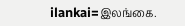ilankai=இலங்கை.